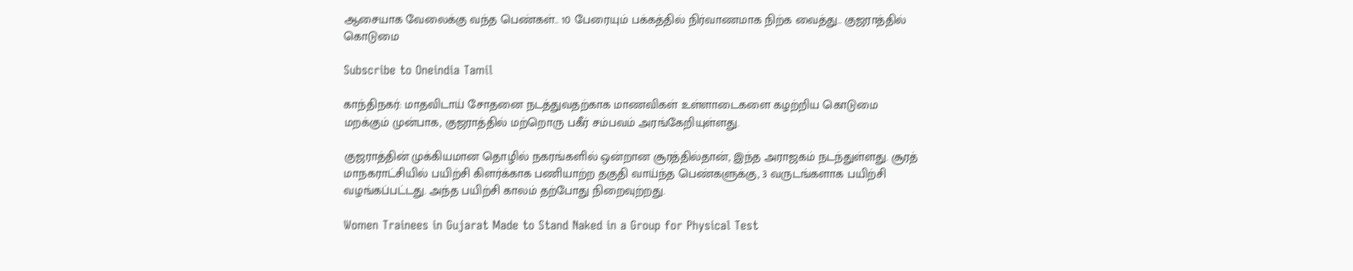ஆசையாக வேலைக்கு வந்த பெண்கள்.. 10 பேரையும் பக்கத்தில் நிர்வாணமாக நிற்க வைத்து.. குஜராத்தில் கொடுமை

Subscribe to Oneindia Tamil

காந்திநகர்: மாதவிடாய் சோதனை நடத்துவதற்காக மாணவிகள் உள்ளாடைகளை கழற்றிய கொடுமை மறக்கும் முன்பாக, குஜராத்தில் மற்றொரு பகீர் சம்பவம் அரங்கேறியுள்ளது.

குஜராத்தின் முக்கியமான தொழில் நகரங்களில் ஒன்றான சூரத்தில்தான், இந்த அராஜகம் நடந்துள்ளது. சூரத் மாநகராட்சியில் பயிற்சி கிளர்க்காக பணியாற்ற தகுதி வாய்ந்த பெண்களுக்கு, 3 வருடங்களாக பயிற்சி வழங்கப்பட்டது. அந்த பயிற்சி காலம் தற்போது நிறைவுற்றது.

Women Trainees in Gujarat Made to Stand Naked in a Group for Physical Test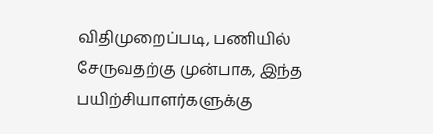விதிமுறைப்படி, பணியில் சேருவதற்கு முன்பாக, இந்த பயிற்சியாளர்களுக்கு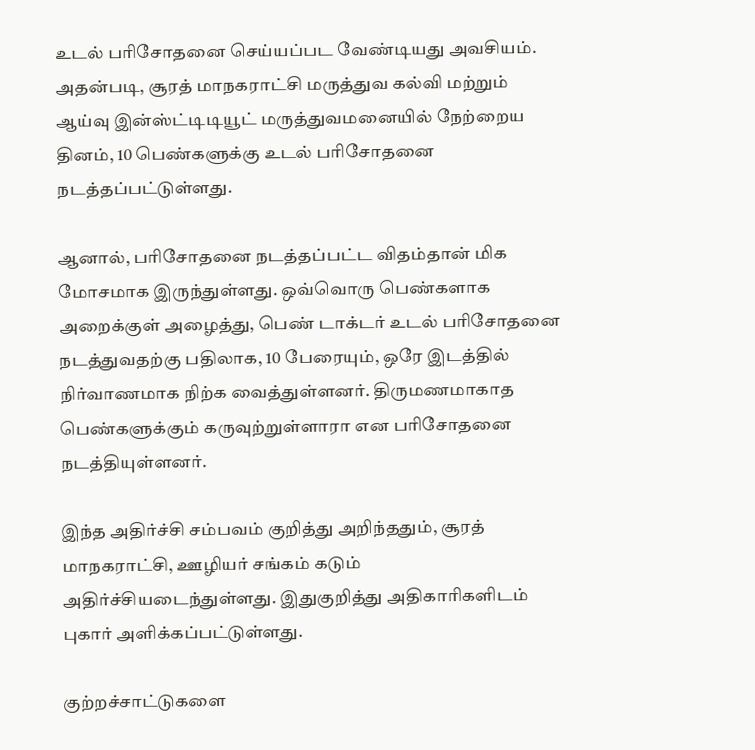உடல் பரிசோதனை செய்யப்பட வேண்டியது அவசியம். அதன்படி, சூரத் மாநகராட்சி மருத்துவ கல்வி மற்றும் ஆய்வு இன்ஸ்ட்டிடியூட் மருத்துவமனையில் நேற்றைய தினம், 10 பெண்களுக்கு உடல் பரிசோதனை நடத்தப்பட்டுள்ளது.

ஆனால், பரிசோதனை நடத்தப்பட்ட விதம்தான் மிக மோசமாக இருந்துள்ளது. ஒவ்வொரு பெண்களாக அறைக்குள் அழைத்து, பெண் டாக்டர் உடல் பரிசோதனை நடத்துவதற்கு பதிலாக, 10 பேரையும், ஒரே இடத்தில் நிர்வாணமாக நிற்க வைத்துள்ளனர். திருமணமாகாத பெண்களுக்கும் கருவுற்றுள்ளாரா என பரிசோதனை நடத்தியுள்ளனர்.

இந்த அதிர்ச்சி சம்பவம் குறித்து அறிந்ததும், சூரத் மாநகராட்சி, ஊழியர் சங்கம் கடும் அதிர்ச்சியடைந்துள்ளது. இதுகுறித்து அதிகாரிகளிடம் புகார் அளிக்கப்பட்டுள்ளது.

குற்றச்சாட்டுகளை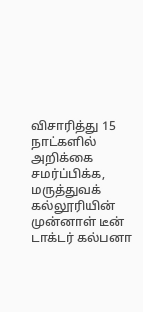விசாரித்து 15 நாட்களில் அறிக்கை சமர்ப்பிக்க, மருத்துவக் கல்லூரியின் முன்னாள் டீன் டாக்டர் கல்பனா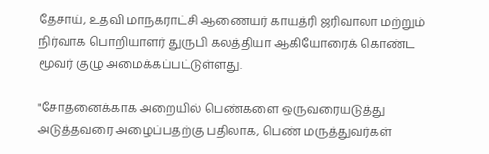தேசாய், உதவி மாநகராட்சி ஆணையர் காயத்ரி ஜரிவாலா மற்றும் நிர்வாக பொறியாளர் துருபி கலத்தியா ஆகியோரைக் கொண்ட மூவர் குழு அமைக்கப்பட்டுள்ளது.

"சோதனைக்காக அறையில் பெண்களை ஒருவரையடுத்து அடுத்தவரை அழைப்பதற்கு பதிலாக, பெண் மருத்துவர்கள்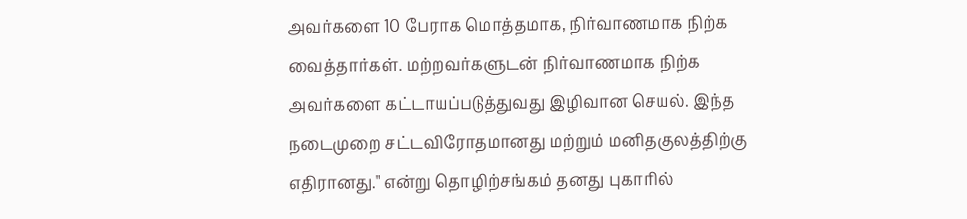அவர்களை 10 பேராக மொத்தமாக, நிர்வாணமாக நிற்க வைத்தார்கள். மற்றவர்களுடன் நிர்வாணமாக நிற்க அவர்களை கட்டாயப்படுத்துவது இழிவான செயல். இந்த நடைமுறை சட்டவிரோதமானது மற்றும் மனிதகுலத்திற்கு எதிரானது." என்று தொழிற்சங்கம் தனது புகாரில்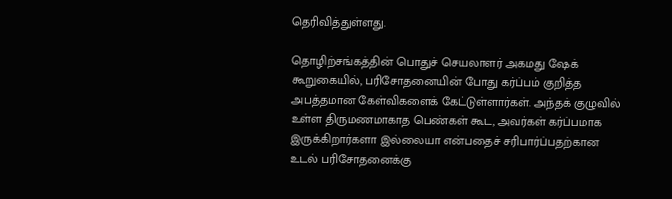தெரிவித்துள்ளது.

தொழிற்சங்கத்தின் பொதுச் செயலாளர் அகமது ஷேக் கூறுகையில், பரிசோதனையின் போது கர்ப்பம் குறித்த அபத்தமான கேள்விகளைக் கேட்டுள்ளார்கள். அந்தக் குழுவில் உள்ள திருமணமாகாத பெண்கள் கூட, அவர்கள் கர்ப்பமாக இருக்கிறார்களா இல்லையா என்பதைச் சரிபார்ப்பதற்கான உடல் பரிசோதனைக்கு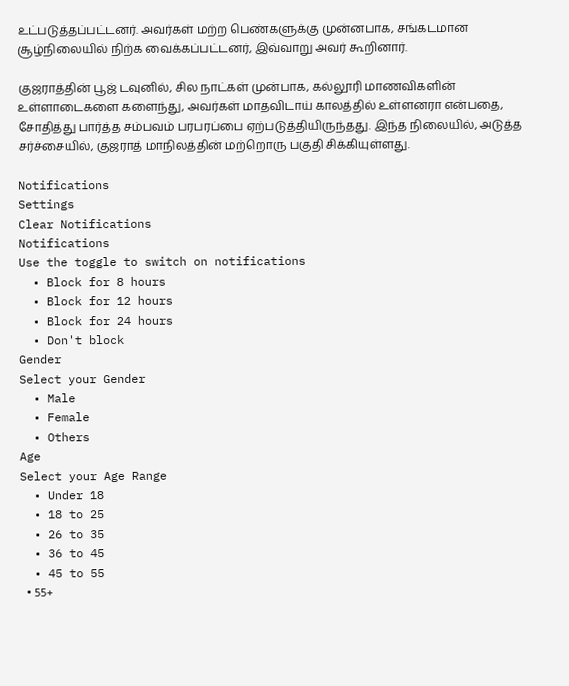உட்படுத்தப்பட்டனர். அவர்கள் மற்ற பெண்களுக்கு முன்னபாக, சங்கடமான சூழ்நிலையில் நிற்க வைக்கப்பட்டனர், இவ்வாறு அவர் கூறினார்.

குஜராத்தின் பூஜ் டவுனில், சில நாட்கள் முன்பாக, கல்லூரி மாணவிகளின் உள்ளாடைகளை களைந்து, அவர்கள் மாதவிடாய் காலத்தில் உள்ளனரா என்பதை, சோதித்து பார்த்த சம்பவம் பரபரப்பை ஏற்படுத்தியிருந்தது. இந்த நிலையில், அடுத்த சர்ச்சையில், குஜராத் மாநிலத்தின் மற்றொரு பகுதி சிக்கியுள்ளது.

Notifications
Settings
Clear Notifications
Notifications
Use the toggle to switch on notifications
  • Block for 8 hours
  • Block for 12 hours
  • Block for 24 hours
  • Don't block
Gender
Select your Gender
  • Male
  • Female
  • Others
Age
Select your Age Range
  • Under 18
  • 18 to 25
  • 26 to 35
  • 36 to 45
  • 45 to 55
  • 55+